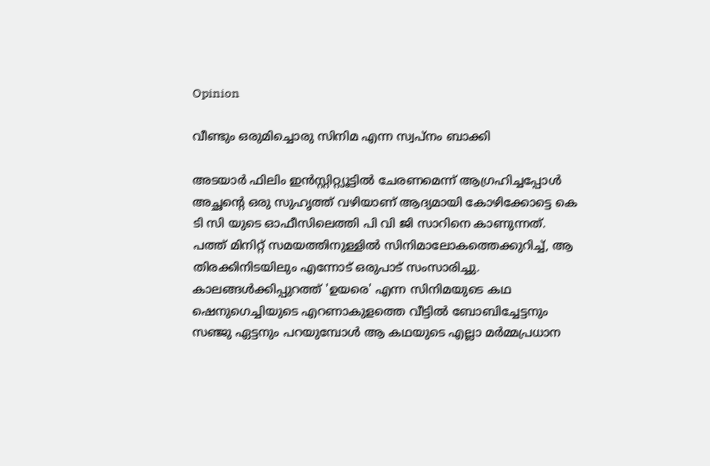Opinion

വീണ്ടും ഒരുമിച്ചൊരു സിനിമ എന്ന സ്വപ്നം ബാക്കി

അടയാർ ഫിലിം ഇൻസ്റ്റിറ്റ്യൂട്ടിൽ ചേരണമെന്ന് ആഗ്രഹിച്ചപ്പോൾ അച്ഛന്റെ ഒരു സുഹൃത്ത് വഴിയാണ് ആദ്യമായി കോഴിക്കോട്ടെ കെ ടി സി യുടെ ഓഫീസിലെത്തി പി വി ജി സാറിനെ കാണുന്നത്. പത്ത് മിനിറ്റ് സമയത്തിനുള്ളിൽ സിനിമാലോകത്തെക്കുറിച്ച്, ആ തിരക്കിനിടയിലും എന്നോട് ഒരുപാട് സംസാരിച്ചു. കാലങ്ങൾക്കിപ്പുറത്ത് 'ഉയരെ' എന്ന സിനിമയുടെ കഥ ഷെനുഗെച്ചിയുടെ എറണാകുളത്തെ വീട്ടിൽ ബോബിച്ചേട്ടനും സഞ്ജു ഏട്ടനും പറയുമ്പോൾ ആ കഥയുടെ എല്ലാ മർമ്മപ്രധാന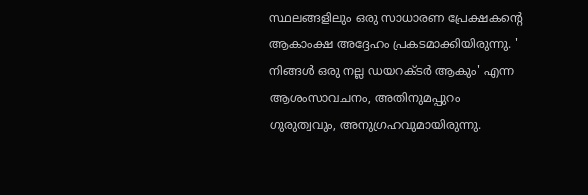സ്ഥലങ്ങളിലും ഒരു സാധാരണ പ്രേക്ഷകന്റെ ആകാംക്ഷ അദ്ദേഹം പ്രകടമാക്കിയിരുന്നു. ' നിങ്ങൾ ഒരു നല്ല ഡയറക്ടർ ആകും' എന്ന ആശംസാവചനം, അതിനുമപ്പുറം ഗുരുത്വവും, അനുഗ്രഹവുമായിരുന്നു.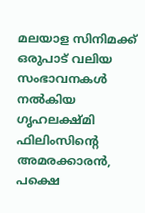മലയാള സിനിമക്ക് ഒരുപാട് വലിയ സംഭാവനകൾ നൽകിയ ഗൃഹലക്ഷ്മി ഫിലിംസിന്റെ അമരക്കാരൻ, പക്ഷെ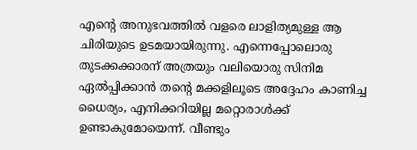എന്റെ അനുഭവത്തിൽ വളരെ ലാളിത്യമുള്ള ആ ചിരിയുടെ ഉടമയായിരുന്നു. എന്നെപ്പോലൊരു തുടക്കക്കാരന് അത്രയും വലിയൊരു സിനിമ ഏൽപ്പിക്കാൻ തന്റെ മക്കളിലൂടെ അദ്ദേഹം കാണിച്ച ധൈര്യം, എനിക്കറിയില്ല മറ്റൊരാൾക്ക് ഉണ്ടാകുമോയെന്ന്. വീണ്ടും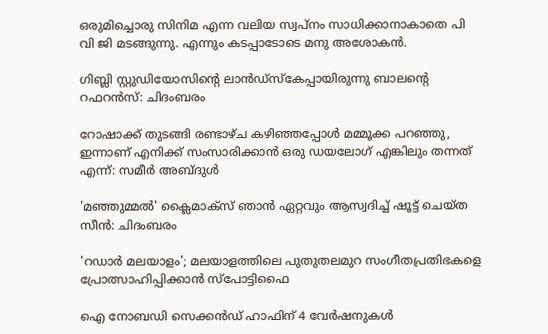ഒരുമിച്ചൊരു സിനിമ എന്ന വലിയ സ്വപ്നം സാധിക്കാനാകാതെ പി വി ജി മടങ്ങുന്നു. എന്നും കടപ്പാടോടെ മനു അശോകൻ.

ഗിബ്ലി സ്റ്റുഡിയോസിന്റെ ലാന്‍ഡ്‌സ്‌കേപ്പായിരുന്നു ബാലന്റെ റഫറൻസ്: ചിദംബരം

റോഷാക്ക് തുടങ്ങി രണ്ടാഴ്ച കഴിഞ്ഞപ്പോൾ മമ്മൂക്ക പറഞ്ഞു, ഇന്നാണ് എനിക്ക് സംസാരിക്കാൻ ഒരു ഡയലോഗ് എങ്കിലും തന്നത് എന്ന്: സമീർ അബ്ദുൾ

'മഞ്ഞുമ്മൽ' ക്ലൈമാക്സ് ഞാൻ ഏറ്റവും ആസ്വദിച്ച് ഷൂട്ട് ചെയ്ത സീൻ: ചിദംബരം

'റഡാര്‍ മലയാളം'; മലയാളത്തിലെ പുതുതലമുറ സംഗീതപ്രതിഭകളെ പ്രോത്സാഹിപ്പിക്കാന്‍ സ്‌പോട്ടിഫൈ

ഐ നോബഡി സെക്കന്‍ഡ് ഹാഫിന് 4 വേര്‍ഷനുകള്‍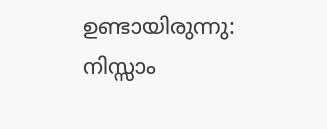ഉണ്ടായിരുന്നു: നിസ്സാം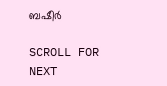ബഷീർ

SCROLL FOR NEXT